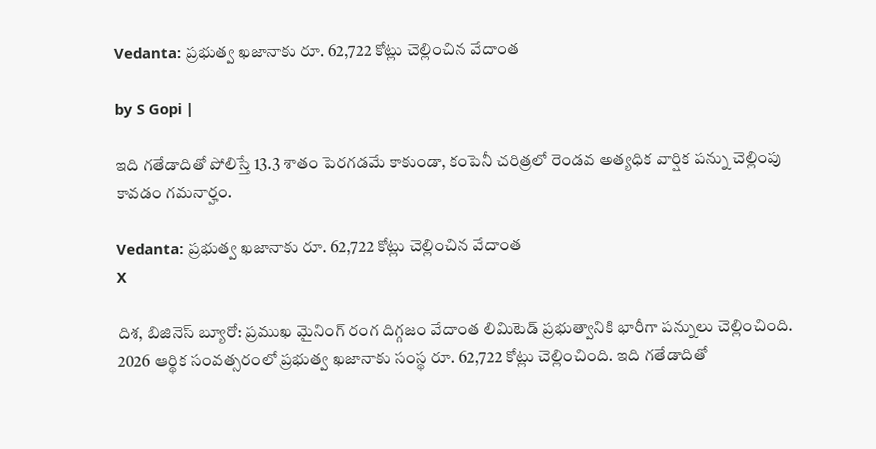Vedanta: ప్రభుత్వ ఖజానాకు రూ. 62,722 కోట్లు చెల్లించిన వేదాంత

by S Gopi |

ఇది గతేడాదితో పోలిస్తే 13.3 శాతం పెరగడమే కాకుండా, కంపెనీ చరిత్రలో రెండవ అత్యధిక వార్షిక పన్ను చెల్లింపు కావడం గమనార్హం.

Vedanta: ప్రభుత్వ ఖజానాకు రూ. 62,722 కోట్లు చెల్లించిన వేదాంత
X

దిశ, బిజినెస్ బ్యూరో: ప్రముఖ మైనింగ్ రంగ దిగ్గజం వేదాంత లిమిటెడ్ ప్రభుత్వానికి భారీగా పన్నులు చెల్లించింది. 2026 ఆర్థిక సంవత్సరంలో ప్రభుత్వ ఖజానాకు సంస్థ రూ. 62,722 కోట్లు చెల్లించింది. ఇది గతేడాదితో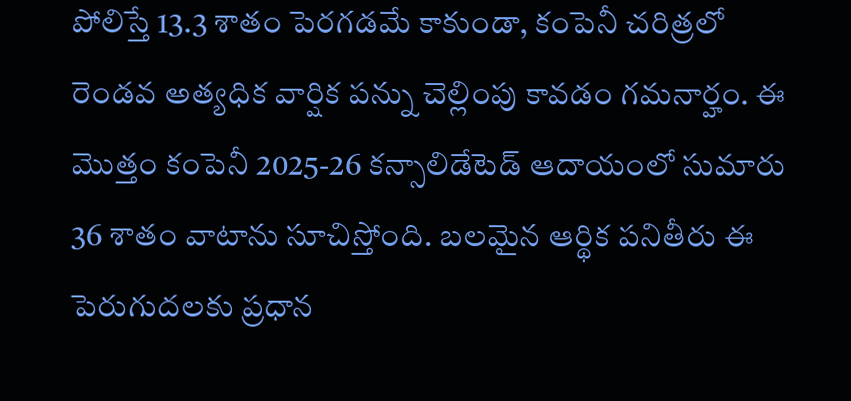పోలిస్తే 13.3 శాతం పెరగడమే కాకుండా, కంపెనీ చరిత్రలో రెండవ అత్యధిక వార్షిక పన్ను చెల్లింపు కావడం గమనార్హం. ఈ మొత్తం కంపెనీ 2025-26 కన్సాలిడేటెడ్ ఆదాయంలో సుమారు 36 శాతం వాటాను సూచిస్తోంది. బలమైన ఆర్థిక పనితీరు ఈ పెరుగుదలకు ప్రధాన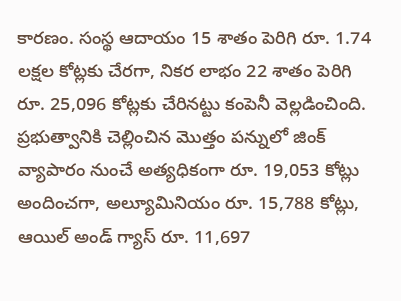కారణం. సంస్థ ఆదాయం 15 శాతం పెరిగి రూ. 1.74 లక్షల కోట్లకు చేరగా, నికర లాభం 22 శాతం పెరిగి రూ. 25,096 కోట్లకు చేరినట్టు కంపెనీ వెల్లడించింది. ప్రభుత్వానికి చెల్లించిన మొత్తం పన్నులో జింక్ వ్యాపారం నుంచే అత్యధికంగా రూ. 19,053 కోట్లు అందించగా, అల్యూమినియం రూ. 15,788 కోట్లు, ఆయిల్ అండ్ గ్యాస్ రూ. 11,697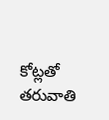కోట్లతో తరువాతి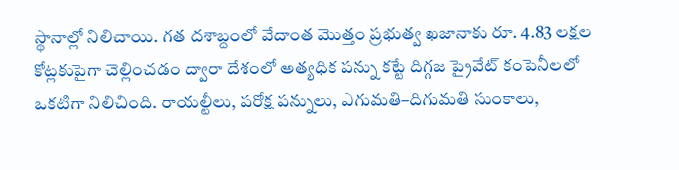స్థానాల్లో నిలిచాయి. గత దశాబ్దంలో వేదాంత మొత్తం ప్రభుత్వ ఖజానాకు రూ. 4.83 లక్షల కోట్లకుపైగా చెల్లించడం ద్వారా దేశంలో అత్యధిక పన్ను కట్టే దిగ్గజ ప్రైవేట్ కంపెనీలలో ఒకటిగా నిలిచింది. రాయల్టీలు, పరోక్ష పన్నులు, ఎగుమతి–దిగుమతి సుంకాలు,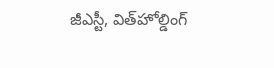జీఎస్టీ, విత్‌హోల్డింగ్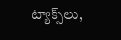ట్యాక్స్‌లు,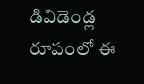డివిడెండ్ల రూపంలో ఈ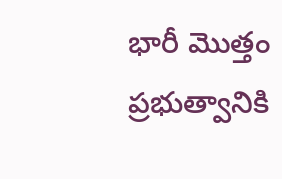భారీ మొత్తం ప్రభుత్వానికి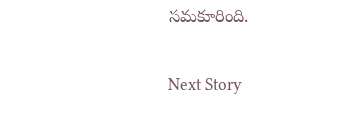సమకూరింది.

Next Story